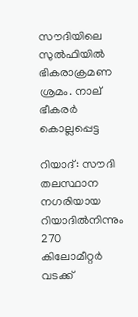സൗദിയിലെ സുല്‍ഫിയില്‍ ഭികരാക്രമണ ശ്രമം. നാല് ഭീകരര്‍ കൊല്ലപ്പെട്ട

റിയാദ്: സൗദി തലസ്ഥാന നഗരിയായ റിയാദില്‍നിന്നും 270 കിലോമീറ്റര്‍ വടക്ക്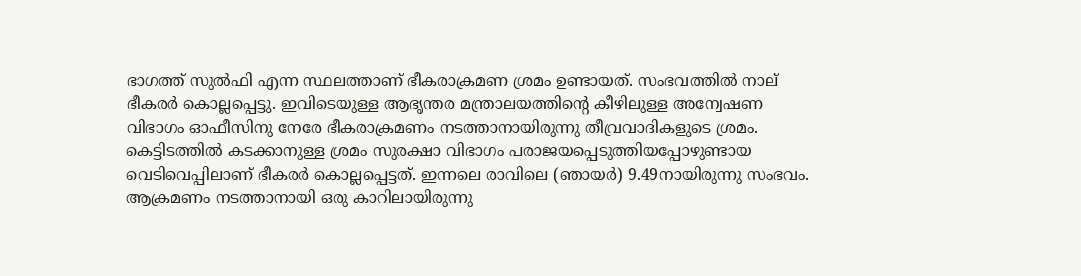ഭാഗത്ത് സുല്‍ഫി എന്ന സ്ഥലത്താണ് ഭീകരാക്രമണ ശ്രമം ഉണ്ടായത്. സംഭവത്തില്‍ നാല് ഭീകരര്‍ കൊല്ലപ്പെട്ടു. ഇവിടെയുള്ള ആഭൃന്തര മന്ത്രാലയത്തിന്റെ കീഴിലുള്ള അന്വേഷണ വിഭാഗം ഓഫീസിനു നേരേ ഭീകരാക്രമണം നടത്താനായിരുന്നു തീവ്രവാദികളുടെ ശ്രമം. കെട്ടിടത്തില്‍ കടക്കാനുള്ള ശ്രമം സുരക്ഷാ വിഭാഗം പരാജയപ്പെടുത്തിയപ്പോഴുണ്ടായ വെടിവെപ്പിലാണ് ഭീകരര്‍ കൊല്ലപ്പെട്ടത്. ഇന്നലെ രാവിലെ (ഞായര്‍) 9.49നായിരുന്നു സംഭവം.
ആക്രമണം നടത്താനായി ഒരു കാറിലായിരുന്നു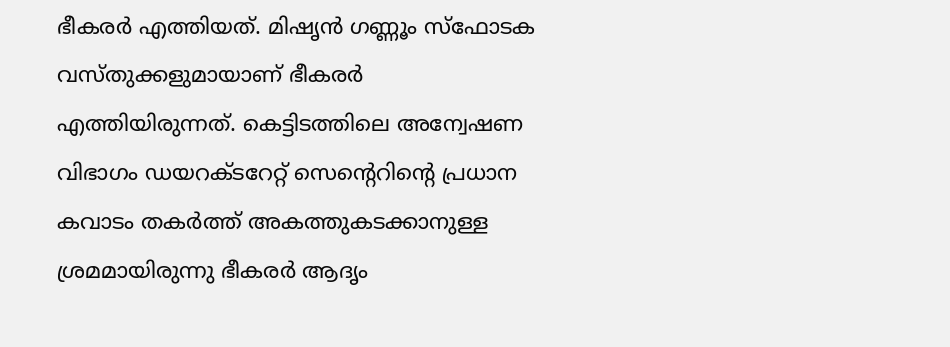ഭീകരര്‍ എത്തിയത്. മിഷൃന്‍ ഗണ്ണൂം സ്‌ഫോടക വസ്തുക്കളുമായാണ് ഭീകരര്‍ എത്തിയിരുന്നത്. കെട്ടിടത്തിലെ അന്വേഷണ വിഭാഗം ഡയറക്ടറേറ്റ് സെന്റെറിന്റെ പ്രധാന കവാടം തകര്‍ത്ത് അകത്തുകടക്കാനുള്ള ശ്രമമായിരുന്നു ഭീകരര്‍ ആദൃം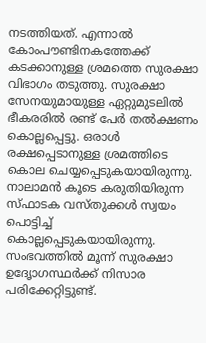നടത്തിയത്. എന്നാല്‍ കോംപൗണ്ടിനകത്തേക്ക് കടക്കാനുള്ള ശ്രമത്തെ സുരക്ഷാ വിഭാഗം തടുത്തു. സുരക്ഷാ സേനയുമായുള്ള ഏറ്റുമുടലില്‍ ഭീകരരില്‍ രണ്ട് പേര്‍ തല്‍ക്ഷണം കൊല്ലപ്പെട്ടു. ഒരാള്‍ രക്ഷപ്പെടാനുള്ള ശ്രമത്തിടെ കൊല ചെയ്യപ്പെടുകയായിരുന്നു. നാലാമന്‍ കൂടെ കരുതിയിരുന്ന സ്ഫാടക വസ്തുക്കള്‍ സ്വയം പൊട്ടിച്ച് കൊല്ലപ്പെടുകയായിരുന്നു. സംഭവത്തില്‍ മൂന്ന് സുരക്ഷാ ഉദേൃാഗസ്ഥര്‍ക്ക് നിസാര പരിക്കേറ്റിട്ടുണ്ട്.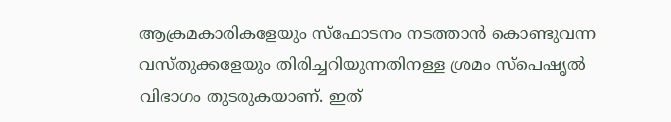ആക്രമകാരികളേയും സ്‌ഫോടനം നടത്താന്‍ കൊണ്ടുവന്ന വസ്തുക്കളേയും തിരിച്ചറിയുന്നതിനള്ള ശ്രമം സ്‌പെഷൃല്‍ വിഭാഗം തുടരുകയാണ്. ഇത്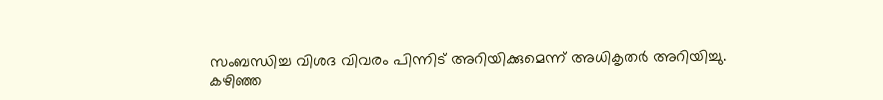സംബന്ധിച്ച വിശദ വിവരം പിന്നിട് അറിയിക്കുമെന്ന് അധികൃതര്‍ അറിയിച്ചു.
കഴിഞ്ഞ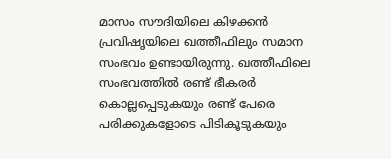മാസം സൗദിയിലെ കിഴക്കന്‍ പ്രവിഷൃയിലെ ഖത്തീഫിലും സമാന സംഭവം ഉണ്ടായിരുന്നു. ഖത്തീഫിലെ സംഭവത്തില്‍ രണ്ട് ഭീകരര്‍ കൊല്ലപ്പെടുകയും രണ്ട് പേരെ പരിക്കുകളോടെ പിടികൂടുകയും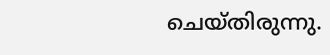ചെയ്തിരുന്നു.